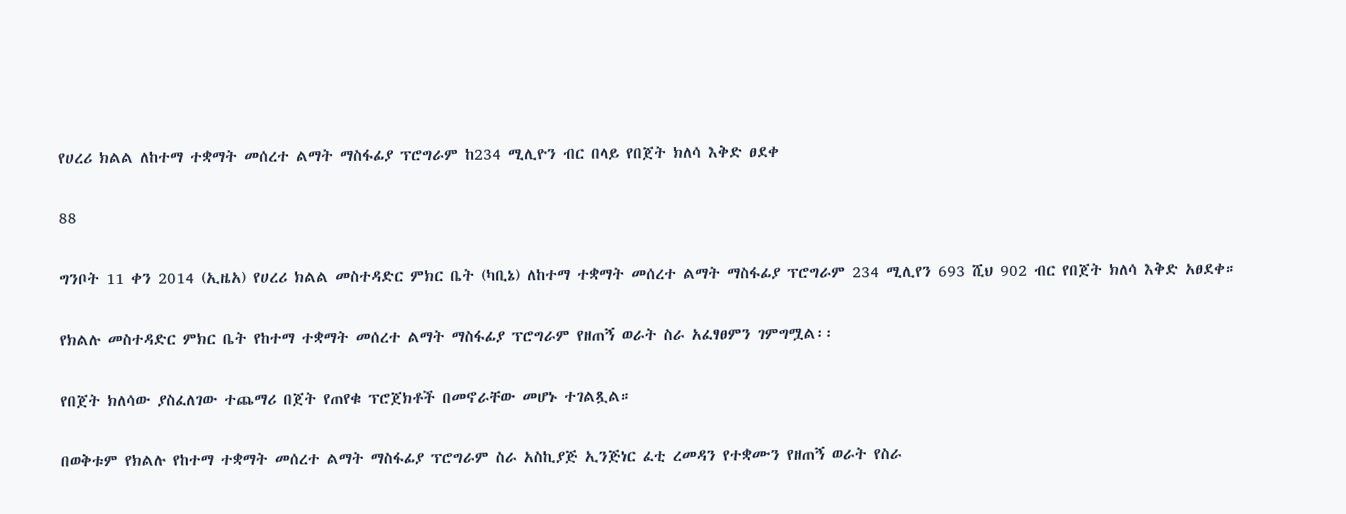የሀረሪ ክልል ለከተማ ተቋማት መሰረተ ልማት ማስፋፊያ ፕሮግራም ከ234 ሚሊዮን ብር በላይ የበጀት ክለሳ እቅድ ፀደቀ

88

ግንቦት 11 ቀን 2014 (ኢዜአ) የሀረሪ ክልል መስተዳድር ምክር ቤት (ካቢኔ) ለከተማ ተቋማት መሰረተ ልማት ማስፋፊያ ፕሮግራም 234 ሚሊየን 693 ሺህ 902 ብር የበጀት ክለሳ እቅድ አፀደቀ።

የክልሉ መስተዳድር ምክር ቤት የከተማ ተቋማት መሰረተ ልማት ማስፋፊያ ፕሮግራም የዘጠኝ ወራት ስራ አፈፃፀምን ገምግሟል፡፡

የበጀት ክለሳው ያስፈለገው ተጨማሪ በጀት የጠየቁ ፕሮጀክቶች በመኖራቸው መሆኑ ተገልጿል።

በወቅቱም የክልሉ የከተማ ተቋማት መሰረተ ልማት ማስፋፊያ ፕሮግራም ስራ አስኪያጅ ኢንጅነር ፈቲ ረመዳን የተቋሙን የዘጠኝ ወራት የስራ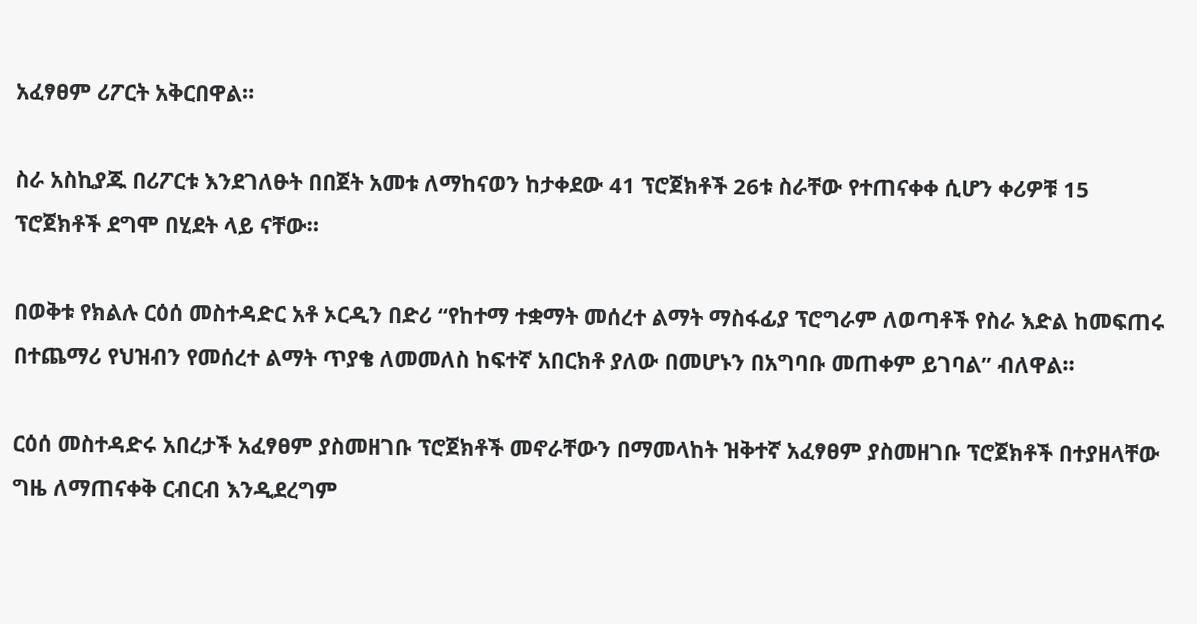አፈፃፀም ሪፖርት አቅርበዋል።

ስራ አስኪያጁ በሪፖርቱ እንደገለፁት በበጀት አመቱ ለማከናወን ከታቀደው 41 ፕሮጀክቶች 26ቱ ስራቸው የተጠናቀቀ ሲሆን ቀሪዎቹ 15 ፕሮጀክቶች ደግሞ በሂደት ላይ ናቸው።

በወቅቱ የክልሉ ርዕሰ መስተዳድር አቶ ኦርዲን በድሪ “የከተማ ተቋማት መሰረተ ልማት ማስፋፊያ ፕሮግራም ለወጣቶች የስራ እድል ከመፍጠሩ በተጨማሪ የህዝብን የመሰረተ ልማት ጥያቄ ለመመለስ ከፍተኛ አበርክቶ ያለው በመሆኑን በአግባቡ መጠቀም ይገባል” ብለዋል።

ርዕሰ መስተዳድሩ አበረታች አፈፃፀም ያስመዘገቡ ፕሮጀክቶች መኖራቸውን በማመላከት ዝቅተኛ አፈፃፀም ያስመዘገቡ ፕሮጀክቶች በተያዘላቸው ግዜ ለማጠናቀቅ ርብርብ እንዲደረግም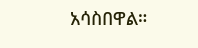አሳስበዋል።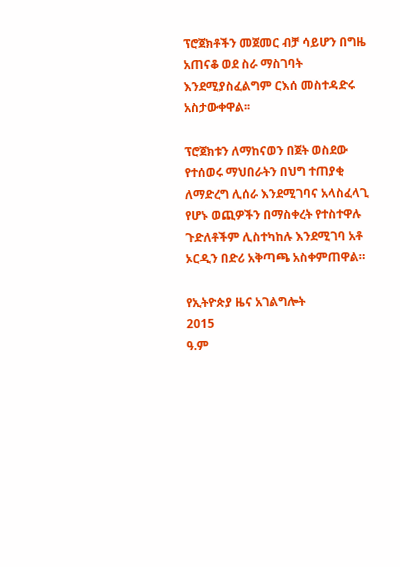ፕሮጀክቶችን መጀመር ብቻ ሳይሆን በግዜ አጠናቆ ወደ ስራ ማስገባት እንደሚያስፈልግም ርእሰ መስተዳድሩ አስታውቀዋል፡፡

ፕሮጀክቱን ለማከናወን በጀት ወስደው የተሰወሩ ማህበራትን በህግ ተጠያቂ ለማድረግ ሊሰራ እንደሚገባና አላስፈላጊ የሆኑ ወጪዎችን በማስቀረት የተስተዋሉ ጉድለቶችም ሊስተካከሉ እንደሚገባ አቶ ኦርዲን በድሪ አቅጣጫ አስቀምጠዋል።

የኢትዮጵያ ዜና አገልግሎት
2015
ዓ.ም